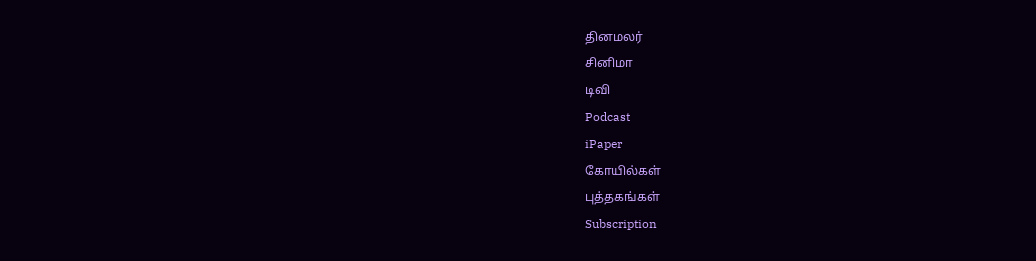தினமலர்
சினிமா
டிவி
Podcast
iPaper
கோயில்கள்
புத்தகங்கள்
Subscription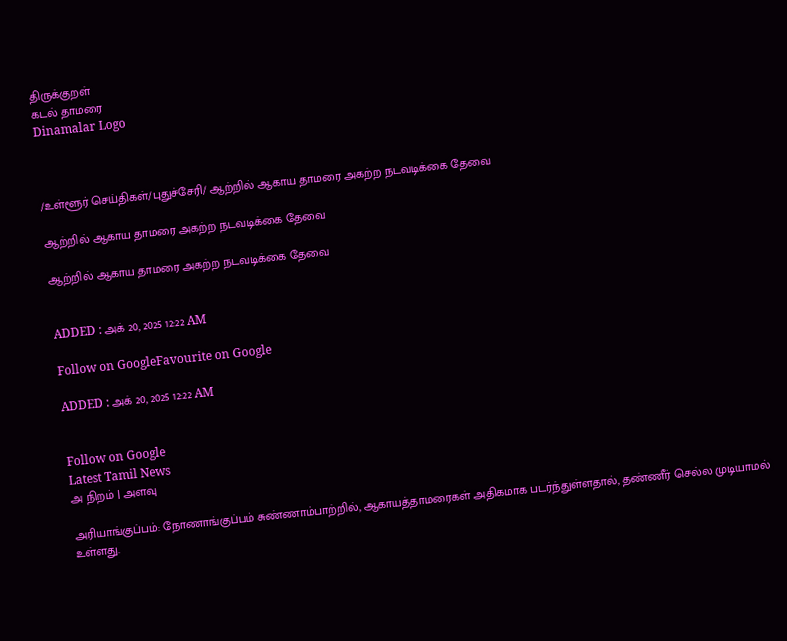திருக்குறள்
கடல் தாமரை
Dinamalar Logo



/உள்ளூர் செய்திகள்/புதுச்சேரி/ ஆற்றில் ஆகாய தாமரை அகற்ற நடவடிக்கை தேவை

ஆற்றில் ஆகாய தாமரை அகற்ற நடவடிக்கை தேவை

ஆற்றில் ஆகாய தாமரை அகற்ற நடவடிக்கை தேவை


ADDED : அக் 20, 2025 12:22 AM

Follow on GoogleFavourite on Google

ADDED : அக் 20, 2025 12:22 AM


Follow on Google
Latest Tamil News
அ நிறம் | அளவு

அரியாங்குப்பம்: நோணாங்குப்பம் சுண்ணாம்பாற்றில், ஆகாயத்தாமரைகள் அதிகமாக படர்ந்துள்ளதால், தண்ணீர் செல்ல முடியாமல் உள்ளது.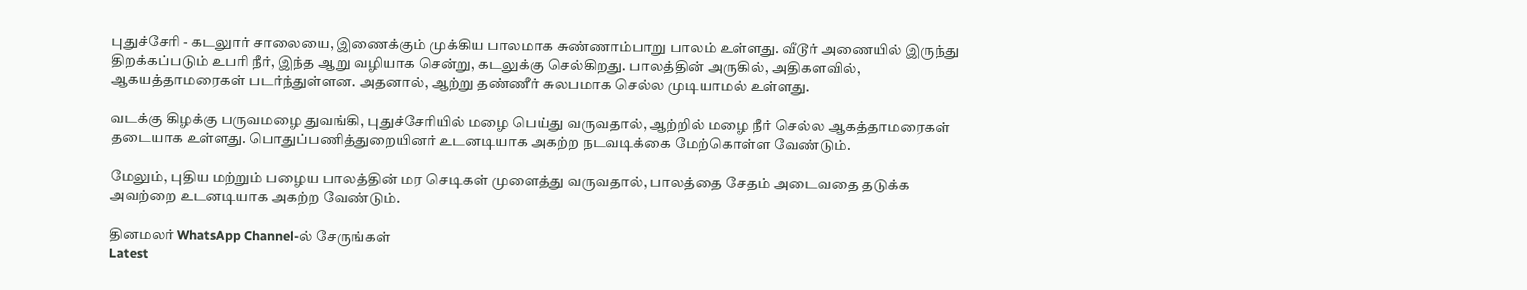புதுச்சேரி - கடலுார் சாலையை, இணைக்கும் முக்கிய பாலமாக சுண்ணாம்பாறு பாலம் உள்ளது. வீடூர் அணையில் இருந்து திறக்கப்படும் உபரி நீர், இந்த ஆறு வழியாக சென்று, கடலுக்கு செல்கிறது. பாலத்தின் அருகில், அதிகளவில், ஆகயத்தாமரைகள் படர்ந்துள்ளன. அதனால், ஆற்று தண்ணீர் சுலபமாக செல்ல முடியாமல் உள்ளது.

வடக்கு கிழக்கு பருவமழை துவங்கி, புதுச்சேரியில் மழை பெய்து வருவதால், ஆற்றில் மழை நீர் செல்ல ஆகத்தாமரைகள் தடையாக உள்ளது. பொதுப்பணித்துறையினர் உடனடியாக அகற்ற நடவடிக்கை மேற்கொள்ள வேண்டும்.

மேலும், புதிய மற்றும் பழைய பாலத்தின் மர செடிகள் முளைத்து வருவதால், பாலத்தை சேதம் அடைவதை தடுக்க அவற்றை உடனடியாக அகற்ற வேண்டும்.

தினமலர் WhatsApp Channel-ல் சேருங்கள்
Latest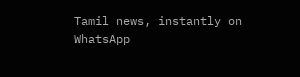Tamil news, instantly on WhatsApp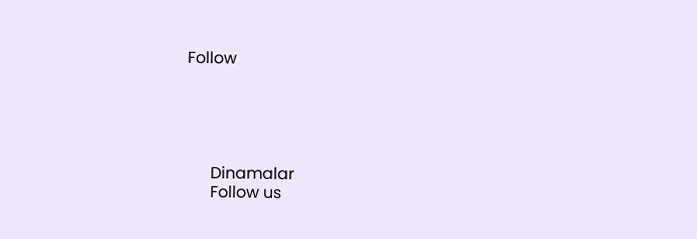Follow





      Dinamalar
      Follow us